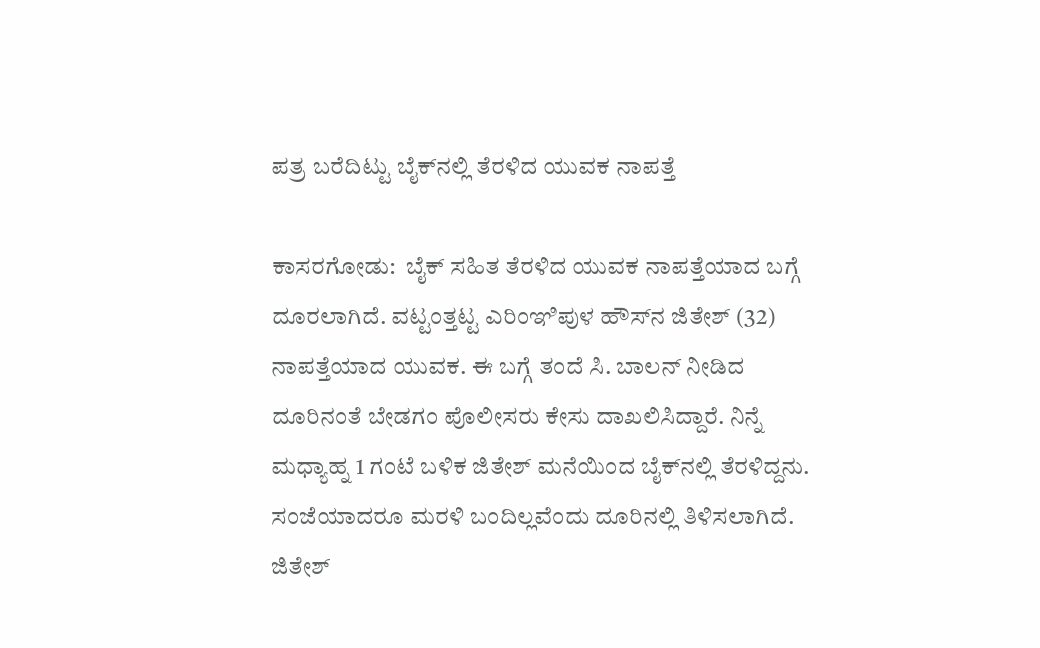ಪತ್ರ ಬರೆದಿಟ್ಟು ಬೈಕ್‌ನಲ್ಲಿ ತೆರಳಿದ ಯುವಕ ನಾಪತ್ತೆ

ಕಾಸರಗೋಡು:  ಬೈಕ್ ಸಹಿತ ತೆರಳಿದ ಯುವಕ ನಾಪತ್ತೆಯಾದ ಬಗ್ಗೆ ದೂರಲಾಗಿದೆ. ವಟ್ಟಂತ್ತಟ್ಟ ಎರಿಂಞಿಪುಳ ಹೌಸ್‌ನ ಜಿತೇಶ್ (32) ನಾಪತ್ತೆಯಾದ ಯುವಕ. ಈ ಬಗ್ಗೆ ತಂದೆ ಸಿ. ಬಾಲನ್ ನೀಡಿದ ದೂರಿನಂತೆ ಬೇಡಗಂ ಪೊಲೀಸರು ಕೇಸು ದಾಖಲಿಸಿದ್ದಾರೆ. ನಿನ್ನೆ ಮಧ್ಯಾಹ್ನ 1 ಗಂಟೆ ಬಳಿಕ ಜಿತೇಶ್ ಮನೆಯಿಂದ ಬೈಕ್‌ನಲ್ಲಿ ತೆರಳಿದ್ದನು. ಸಂಜೆಯಾದರೂ ಮರಳಿ ಬಂದಿಲ್ಲವೆಂದು ದೂರಿನಲ್ಲಿ ತಿಳಿಸಲಾಗಿದೆ.  ಜಿತೇಶ್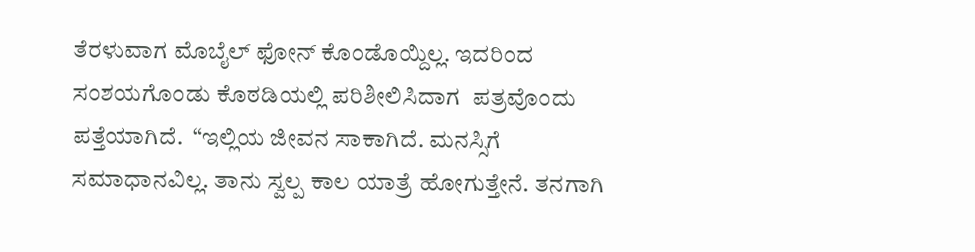ತೆರಳುವಾಗ ಮೊಬೈಲ್ ಫೋನ್ ಕೊಂಡೊಯ್ದಿಲ್ಲ. ಇದರಿಂದ ಸಂಶಯಗೊಂಡು ಕೊಠಡಿಯಲ್ಲಿ ಪರಿಶೀಲಿಸಿದಾಗ  ಪತ್ರವೊಂದು ಪತ್ತೆಯಾಗಿದೆ.  “ಇಲ್ಲಿಯ ಜೀವನ ಸಾಕಾಗಿದೆ. ಮನಸ್ಸಿಗೆ ಸಮಾಧಾನವಿಲ್ಲ. ತಾನು ಸ್ವಲ್ಪ ಕಾಲ ಯಾತ್ರೆ ಹೋಗುತ್ತೇನೆ. ತನಗಾಗಿ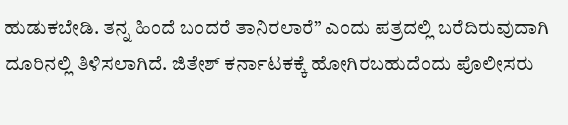ಹುಡುಕಬೇಡಿ. ತನ್ನ ಹಿಂದೆ ಬಂದರೆ ತಾನಿರಲಾರೆ” ಎಂದು ಪತ್ರದಲ್ಲಿ ಬರೆದಿರುವುದಾಗಿ ದೂರಿನಲ್ಲಿ ತಿಳಿಸಲಾಗಿದೆ. ಜಿತೇಶ್ ಕರ್ನಾಟಕಕ್ಕೆ ಹೋಗಿರಬಹುದೆಂದು ಪೊಲೀಸರು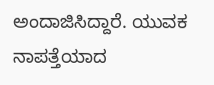ಅಂದಾಜಿಸಿದ್ದಾರೆ. ಯುವಕ ನಾಪತ್ತೆಯಾದ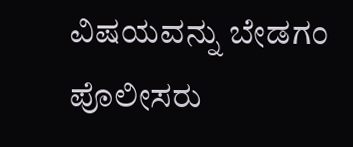ವಿಷಯವನ್ನು ಬೇಡಗಂ ಪೊಲೀಸರು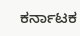ಕರ್ನಾಟಕ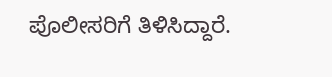ಪೊಲೀಸರಿಗೆ ತಿಳಿಸಿದ್ದಾರೆ.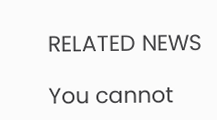RELATED NEWS

You cannot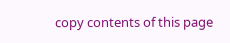copy contents of this page